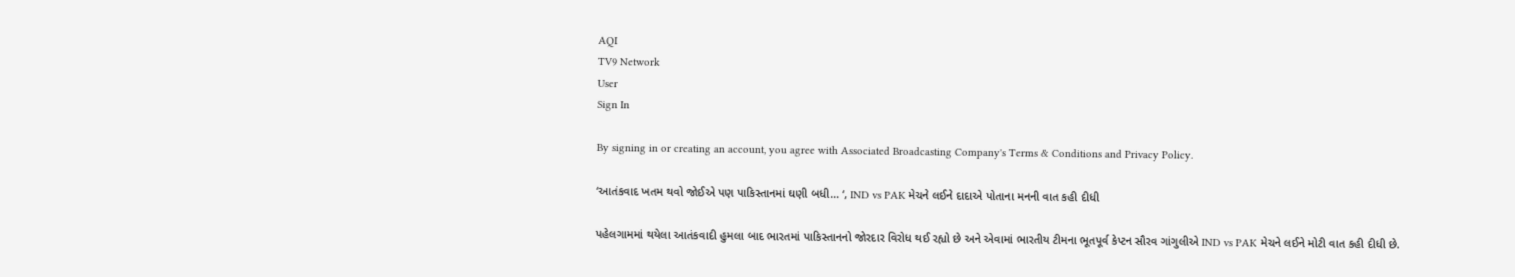AQI
TV9 Network
User
Sign In

By signing in or creating an account, you agree with Associated Broadcasting Company's Terms & Conditions and Privacy Policy.

‘આતંકવાદ ખતમ થવો જોઈએ પણ પાકિસ્તાનમાં ઘણી બધી… ‘, IND vs PAK મેચને લઈને દાદાએ પોતાના મનની વાત કહી દીધી

પહેલગામમાં થયેલા આતંકવાદી હુમલા બાદ ભારતમાં પાકિસ્તાનનો જોરદાર વિરોધ થઈ રહ્યો છે અને એવામાં ભારતીય ટીમના ભૂતપૂર્વ કેપ્ટન સૌરવ ગાંગુલીએ IND vs PAK મેચને લઈને મોટી વાત કહી દીધી છે.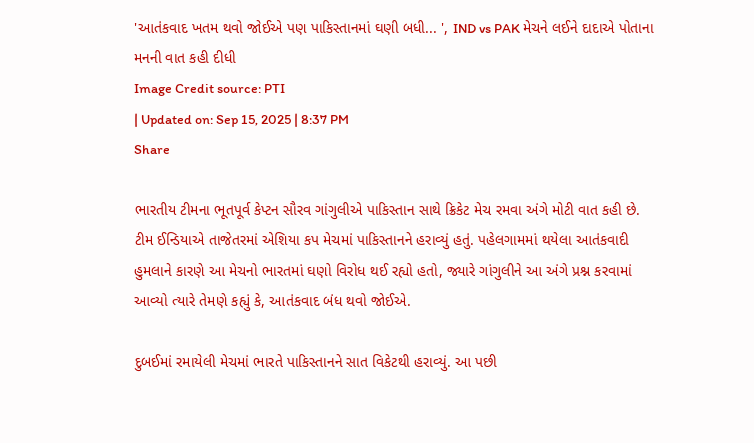'આતંકવાદ ખતમ થવો જોઈએ પણ પાકિસ્તાનમાં ઘણી બધી... ', IND vs PAK મેચને લઈને દાદાએ પોતાના મનની વાત કહી દીધી
Image Credit source: PTI
| Updated on: Sep 15, 2025 | 8:37 PM
Share

ભારતીય ટીમના ભૂતપૂર્વ કેપ્ટન સૌરવ ગાંગુલીએ પાકિસ્તાન સાથે ક્રિકેટ મેચ રમવા અંગે મોટી વાત કહી છે. ટીમ ઈન્ડિયાએ તાજેતરમાં એશિયા કપ મેચમાં પાકિસ્તાનને હરાવ્યું હતું. પહેલગામમાં થયેલા આતંકવાદી હુમલાને કારણે આ મેચનો ભારતમાં ઘણો વિરોધ થઈ રહ્યો હતો, જ્યારે ગાંગુલીને આ અંગે પ્રશ્ન કરવામાં આવ્યો ત્યારે તેમણે કહ્યું કે, આતંકવાદ બંધ થવો જોઈએ.

દુબઈમાં રમાયેલી મેચમાં ભારતે પાકિસ્તાનને સાત વિકેટથી હરાવ્યું. આ પછી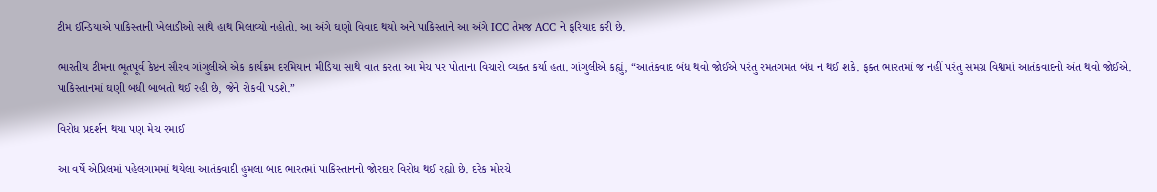ટીમ ઈન્ડિયાએ પાકિસ્તાની ખેલાડીઓ સાથે હાથ મિલાવ્યો નહોતો. આ અંગે ઘણો વિવાદ થયો અને પાકિસ્તાને આ અંગે ICC તેમજ ACC ને ફરિયાદ કરી છે.

ભારતીય ટીમના ભૂતપૂર્વ કેપ્ટન સૌરવ ગાંગુલીએ એક કાર્યક્રમ દરમિયાન મીડિયા સાથે વાત કરતા આ મેચ પર પોતાના વિચારો વ્યક્ત કર્યા હતા. ગાંગુલીએ કહ્યું, “આતંકવાદ બંધ થવો જોઈએ પરંતુ રમતગમત બંધ ન થઈ શકે. ફક્ત ભારતમાં જ નહીં પરંતુ સમગ્ર વિશ્વમાં આતંકવાદનો અંત થવો જોઈએ. પાકિસ્તાનમાં ઘણી બધી બાબતો થઈ રહી છે, જેને રોકવી પડશે.”

વિરોધ પ્રદર્શન થયા પણ મેચ રમાઈ

આ વર્ષે એપ્રિલમાં પહેલગામમાં થયેલા આતંકવાદી હુમલા બાદ ભારતમાં પાકિસ્તાનનો જોરદાર વિરોધ થઈ રહ્યો છે. દરેક મોરચે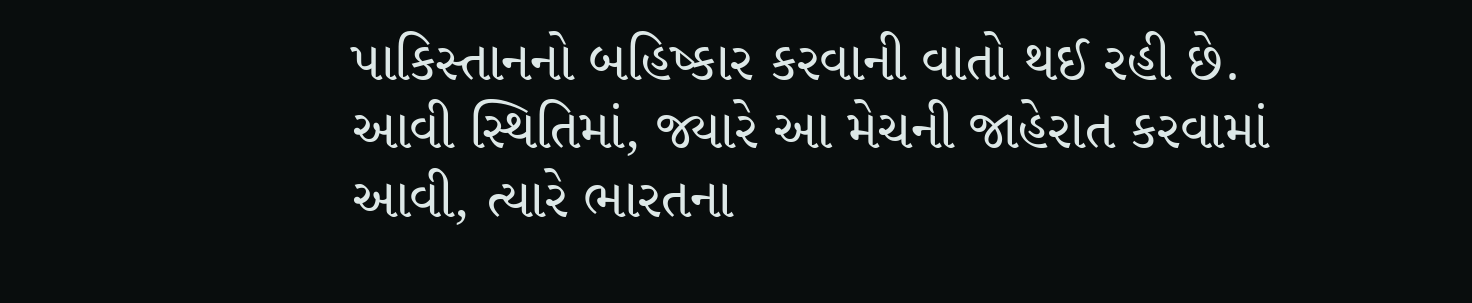પાકિસ્તાનનો બહિષ્કાર કરવાની વાતો થઈ રહી છે. આવી સ્થિતિમાં, જ્યારે આ મેચની જાહેરાત કરવામાં આવી, ત્યારે ભારતના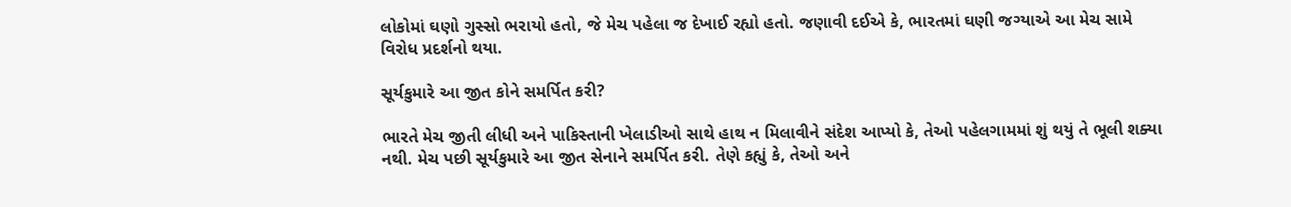લોકોમાં ઘણો ગુસ્સો ભરાયો હતો, જે મેચ પહેલા જ દેખાઈ રહ્યો હતો. જણાવી દઈએ કે, ભારતમાં ઘણી જગ્યાએ આ મેચ સામે વિરોધ પ્રદર્શનો થયા.

સૂર્યકુમારે આ જીત કોને સમર્પિત કરી?

ભારતે મેચ જીતી લીધી અને પાકિસ્તાની ખેલાડીઓ સાથે હાથ ન મિલાવીને સંદેશ આપ્યો કે, તેઓ પહેલગામમાં શું થયું તે ભૂલી શક્યા નથી. મેચ પછી સૂર્યકુમારે આ જીત સેનાને સમર્પિત કરી. તેણે કહ્યું કે, તેઓ અને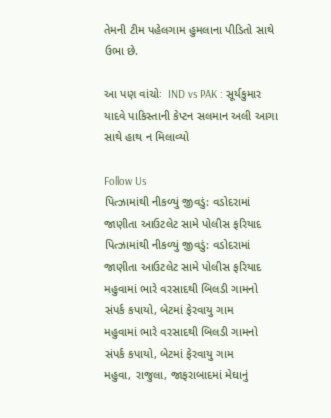તેમની ટીમ પહેલગામ હુમલાના પીડિતો સાથે ઉભા છે.

આ પણ વાંચોઃ  IND vs PAK : સૂર્યકુમાર યાદવે પાકિસ્તાની કેપ્ટન સલમાન અલી આગા સાથે હાથ ન મિલાવ્યો

Follow Us
પિત્ઝામાંથી નીકળ્યું જીવડું: વડોદરામાં જાણીતા આઉટલેટ સામે પોલીસ ફરિયાદ
પિત્ઝામાંથી નીકળ્યું જીવડું: વડોદરામાં જાણીતા આઉટલેટ સામે પોલીસ ફરિયાદ
મહુવામાં ભારે વરસાદથી બિલડી ગામનો સંપર્ક કપાયો, બેટમાં ફેરવાયુ ગામ
મહુવામાં ભારે વરસાદથી બિલડી ગામનો સંપર્ક કપાયો, બેટમાં ફેરવાયુ ગામ
મહુવા, રાજુલા, જાફરાબાદમાં મેઘાનું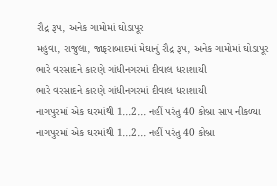રૌદ્ર રૂપ, અનેક ગામોમાં ઘોડાપૂર
મહુવા, રાજુલા, જાફરાબાદમાં મેઘાનું રૌદ્ર રૂપ, અનેક ગામોમાં ઘોડાપૂર
ભારે વરસાદને કારણે ગાંધીનગરમાં દીવાલ ધરાશાયી
ભારે વરસાદને કારણે ગાંધીનગરમાં દીવાલ ધરાશાયી
નાગપુરમાં એક ઘરમાંથી 1...2... નહીં પરંતુ 40 કોબ્રા સાપ નીકળ્યા
નાગપુરમાં એક ઘરમાંથી 1...2... નહીં પરંતુ 40 કોબ્રા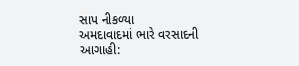સાપ નીકળ્યા
અમદાવાદમાં ભારે વરસાદની આગાહી: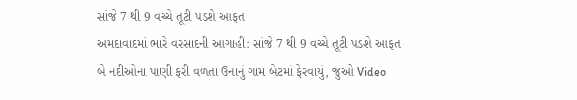સાંજે 7 થી 9 વચ્ચે તૂટી પડશે આફત
અમદાવાદમાં ભારે વરસાદની આગાહી: સાંજે 7 થી 9 વચ્ચે તૂટી પડશે આફત
બે નદીઓના પાણી ફરી વળતા ઉનાનું ગામ બેટમાં ફેરવાયું, જુઓ Video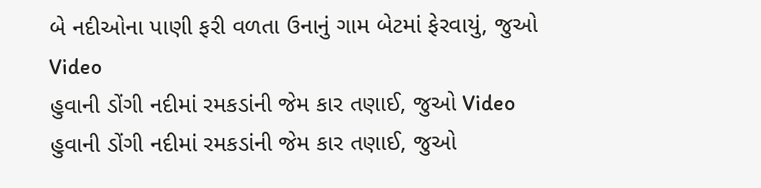બે નદીઓના પાણી ફરી વળતા ઉનાનું ગામ બેટમાં ફેરવાયું, જુઓ Video
હુવાની ડોંગી નદીમાં રમકડાંની જેમ કાર તણાઈ, જુઓ Video
હુવાની ડોંગી નદીમાં રમકડાંની જેમ કાર તણાઈ, જુઓ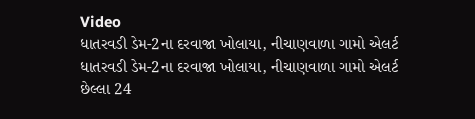Video
ધાતરવડી ડેમ-2ના દરવાજા ખોલાયા, નીચાણવાળા ગામો એલર્ટ
ધાતરવડી ડેમ-2ના દરવાજા ખોલાયા, નીચાણવાળા ગામો એલર્ટ
છેલ્લા 24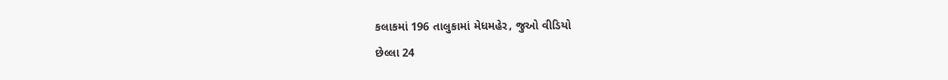કલાકમાં 196 તાલુકામાં મેધમહેર, જુઓ વીડિયો
છેલ્લા 24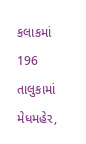કલાકમાં 196 તાલુકામાં મેધમહેર,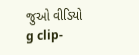જુઓ વીડિયો
g clip-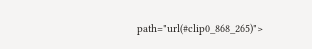path="url(#clip0_868_265)">